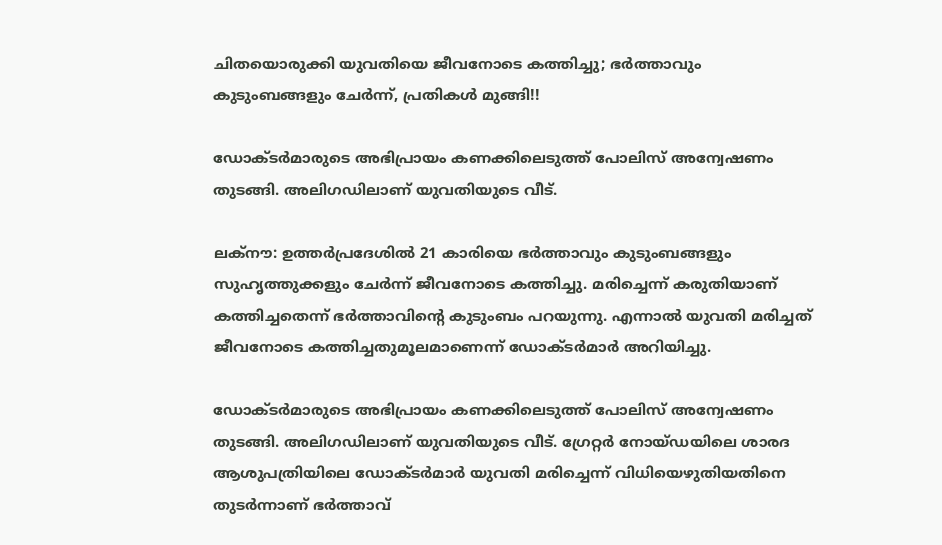ചിതയൊരുക്കി യുവതിയെ ജീവനോടെ കത്തിച്ചു; ഭര്‍ത്താവും കുടുംബങ്ങളും ചേര്‍ന്ന്, പ്രതികള്‍ മുങ്ങി!!

ഡോക്ടര്‍മാരുടെ അഭിപ്രായം കണക്കിലെടുത്ത് പോലിസ് അന്വേഷണം തുടങ്ങി. അലിഗഡിലാണ് യുവതിയുടെ വീട്.

ലക്‌നൗ: ഉത്തര്‍പ്രദേശില്‍ 21 കാരിയെ ഭര്‍ത്താവും കുടുംബങ്ങളും സുഹൃത്തുക്കളും ചേര്‍ന്ന് ജീവനോടെ കത്തിച്ചു. മരിച്ചെന്ന് കരുതിയാണ് കത്തിച്ചതെന്ന് ഭര്‍ത്താവിന്റെ കുടുംബം പറയുന്നു. എന്നാല്‍ യുവതി മരിച്ചത് ജീവനോടെ കത്തിച്ചതുമൂലമാണെന്ന് ഡോക്ടര്‍മാര്‍ അറിയിച്ചു.

ഡോക്ടര്‍മാരുടെ അഭിപ്രായം കണക്കിലെടുത്ത് പോലിസ് അന്വേഷണം തുടങ്ങി. അലിഗഡിലാണ് യുവതിയുടെ വീട്. ഗ്രേറ്റര്‍ നോയ്ഡയിലെ ശാരദ ആശുപത്രിയിലെ ഡോക്ടര്‍മാര്‍ യുവതി മരിച്ചെന്ന് വിധിയെഴുതിയതിനെ തുടര്‍ന്നാണ് ഭര്‍ത്താവ്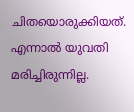ചിതയൊരുക്കിയത്. എന്നാല്‍ യുവതി മരിച്ചിരുന്നില്ല.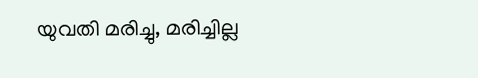യുവതി മരിച്ചു, മരിച്ചില്ല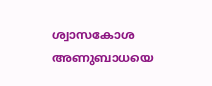ശ്വാസകോശ അണുബാധയെ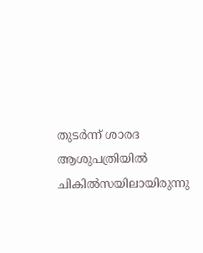തുടര്‍ന്ന് ശാരദ ആശുപത്രിയില്‍ ചികില്‍സയിലായിരുന്നു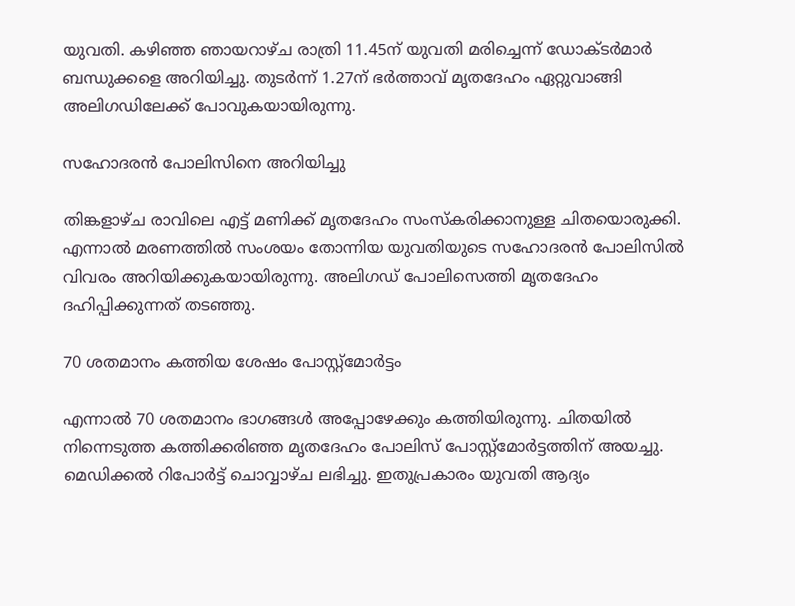യുവതി. കഴിഞ്ഞ ഞായറാഴ്ച രാത്രി 11.45ന് യുവതി മരിച്ചെന്ന് ഡോക്ടര്‍മാര്‍ ബന്ധുക്കളെ അറിയിച്ചു. തുടര്‍ന്ന് 1.27ന് ഭര്‍ത്താവ് മൃതദേഹം ഏറ്റുവാങ്ങി അലിഗഡിലേക്ക് പോവുകയായിരുന്നു.

സഹോദരന്‍ പോലിസിനെ അറിയിച്ചു

തിങ്കളാഴ്ച രാവിലെ എട്ട് മണിക്ക് മൃതദേഹം സംസ്‌കരിക്കാനുള്ള ചിതയൊരുക്കി. എന്നാല്‍ മരണത്തില്‍ സംശയം തോന്നിയ യുവതിയുടെ സഹോദരന്‍ പോലിസില്‍ വിവരം അറിയിക്കുകയായിരുന്നു. അലിഗഡ് പോലിസെത്തി മൃതദേഹം ദഹിപ്പിക്കുന്നത് തടഞ്ഞു.

70 ശതമാനം കത്തിയ ശേഷം പോസ്റ്റ്‌മോര്‍ട്ടം

എന്നാല്‍ 70 ശതമാനം ഭാഗങ്ങള്‍ അപ്പോഴേക്കും കത്തിയിരുന്നു. ചിതയില്‍ നിന്നെടുത്ത കത്തിക്കരിഞ്ഞ മൃതദേഹം പോലിസ് പോസ്റ്റ്‌മോര്‍ട്ടത്തിന് അയച്ചു. മെഡിക്കല്‍ റിപോര്‍ട്ട് ചൊവ്വാഴ്ച ലഭിച്ചു. ഇതുപ്രകാരം യുവതി ആദ്യം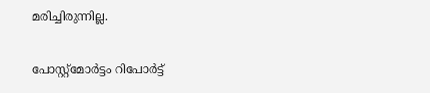മരിച്ചിരുന്നില്ല.

പോസ്റ്റ്‌മോര്‍ട്ടം റിപോര്‍ട്ട്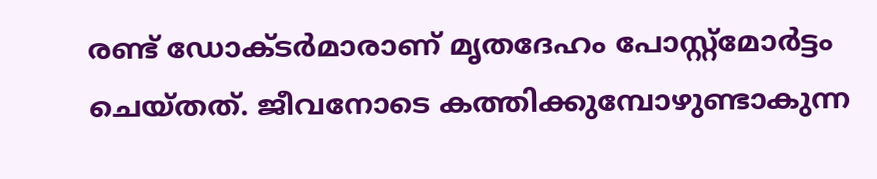രണ്ട് ഡോക്ടര്‍മാരാണ് മൃതദേഹം പോസ്റ്റ്‌മോര്‍ട്ടം ചെയ്തത്. ജീവനോടെ കത്തിക്കുമ്പോഴുണ്ടാകുന്ന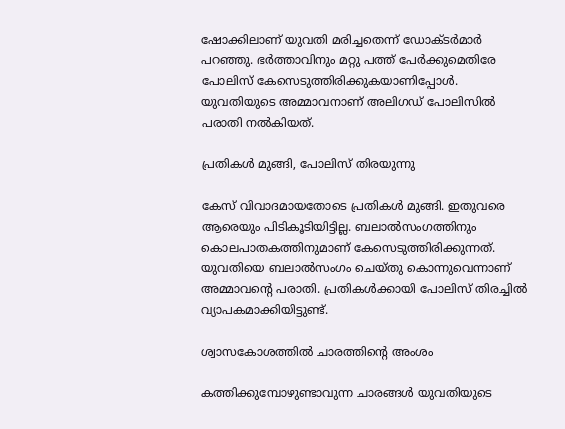ഷോക്കിലാണ് യുവതി മരിച്ചതെന്ന് ഡോക്ടര്‍മാര്‍ പറഞ്ഞു. ഭര്‍ത്താവിനും മറ്റു പത്ത് പേര്‍ക്കുമെതിരേ പോലിസ് കേസെടുത്തിരിക്കുകയാണിപ്പോള്‍. യുവതിയുടെ അമ്മാവനാണ് അലിഗഡ് പോലിസില്‍ പരാതി നല്‍കിയത്.

പ്രതികള്‍ മുങ്ങി, പോലിസ് തിരയുന്നു

കേസ് വിവാദമായതോടെ പ്രതികള്‍ മുങ്ങി. ഇതുവരെ ആരെയും പിടികൂടിയിട്ടില്ല. ബലാല്‍സംഗത്തിനും കൊലപാതകത്തിനുമാണ് കേസെടുത്തിരിക്കുന്നത്. യുവതിയെ ബലാല്‍സംഗം ചെയ്തു കൊന്നുവെന്നാണ് അമ്മാവന്റെ പരാതി. പ്രതികള്‍ക്കായി പോലിസ് തിരച്ചില്‍ വ്യാപകമാക്കിയിട്ടുണ്ട്.

ശ്വാസകോശത്തില്‍ ചാരത്തിന്റെ അംശം

കത്തിക്കുമ്പോഴുണ്ടാവുന്ന ചാരങ്ങള്‍ യുവതിയുടെ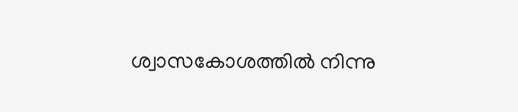ശ്വാസകോശത്തില്‍ നിന്നു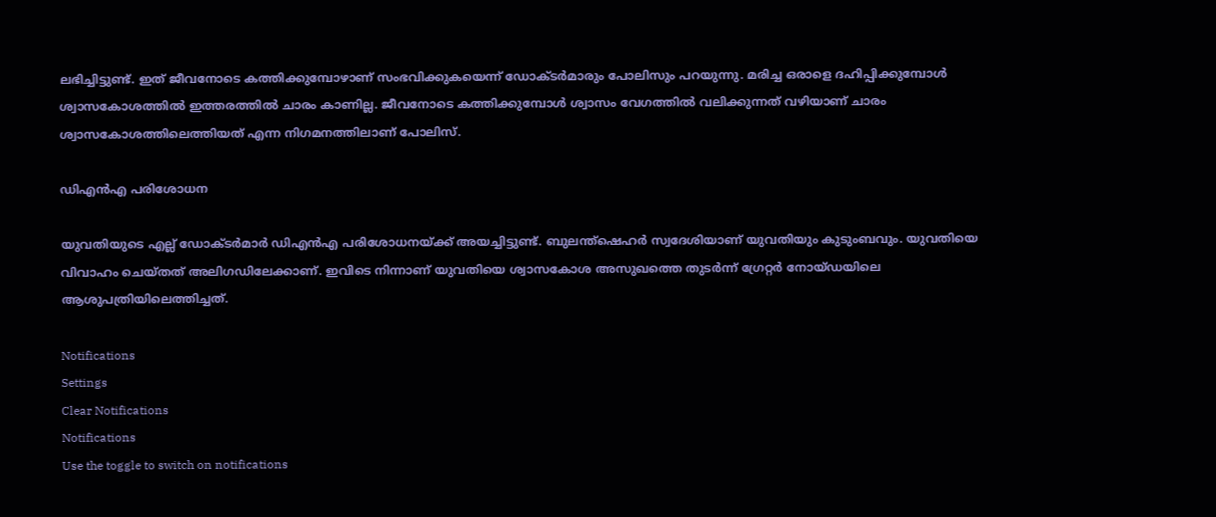ലഭിച്ചിട്ടുണ്ട്. ഇത് ജീവനോടെ കത്തിക്കുമ്പോഴാണ് സംഭവിക്കുകയെന്ന് ഡോക്ടര്‍മാരും പോലിസും പറയുന്നു. മരിച്ച ഒരാളെ ദഹിപ്പിക്കുമ്പോള്‍ ശ്വാസകോശത്തില്‍ ഇത്തരത്തില്‍ ചാരം കാണില്ല. ജീവനോടെ കത്തിക്കുമ്പോള്‍ ശ്വാസം വേഗത്തില്‍ വലിക്കുന്നത് വഴിയാണ് ചാരം ശ്വാസകോശത്തിലെത്തിയത് എന്ന നിഗമനത്തിലാണ് പോലിസ്.

ഡിഎന്‍എ പരിശോധന

യുവതിയുടെ എല്ല് ഡോക്ടര്‍മാര്‍ ഡിഎന്‍എ പരിശോധനയ്ക്ക് അയച്ചിട്ടുണ്ട്. ബുലന്ത്‌ഷെഹര്‍ സ്വദേശിയാണ് യുവതിയും കുടുംബവും. യുവതിയെ വിവാഹം ചെയ്തത് അലിഗഡിലേക്കാണ്. ഇവിടെ നിന്നാണ് യുവതിയെ ശ്വാസകോശ അസുഖത്തെ തുടര്‍ന്ന് ഗ്രേറ്റര്‍ നോയ്ഡയിലെ ആശുപത്രിയിലെത്തിച്ചത്.

Notifications
Settings
Clear Notifications
Notifications
Use the toggle to switch on notifications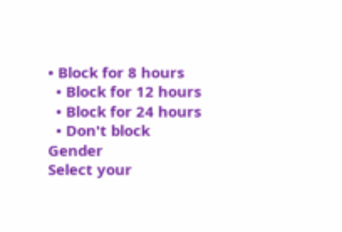• Block for 8 hours
  • Block for 12 hours
  • Block for 24 hours
  • Don't block
Gender
Select your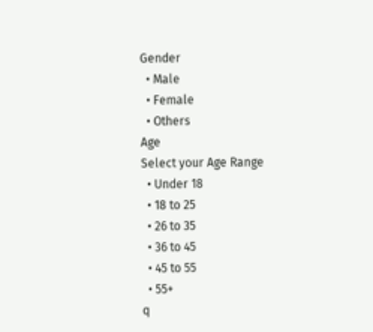Gender
  • Male
  • Female
  • Others
Age
Select your Age Range
  • Under 18
  • 18 to 25
  • 26 to 35
  • 36 to 45
  • 45 to 55
  • 55+
q